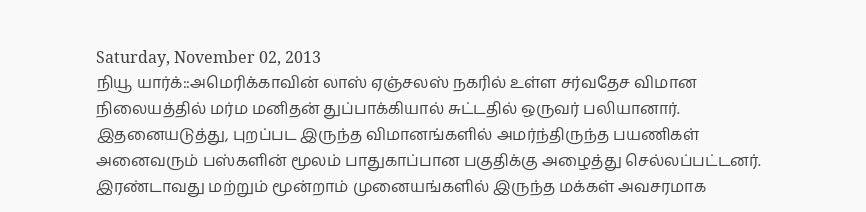Saturday, November 02, 2013
நியூ யார்க்::அமெரிக்காவின் லாஸ் ஏஞ்சலஸ் நகரில் உள்ள சர்வதேச விமான நிலையத்தில் மர்ம மனிதன் துப்பாக்கியால் சுட்டதில் ஒருவர் பலியானார்.
இதனையடுத்து, புறப்பட இருந்த விமானங்களில் அமர்ந்திருந்த பயணிகள் அனைவரும் பஸ்களின் மூலம் பாதுகாப்பான பகுதிக்கு அழைத்து செல்லப்பட்டனர்.
இரண்டாவது மற்றும் மூன்றாம் முனையங்களில் இருந்த மக்கள் அவசரமாக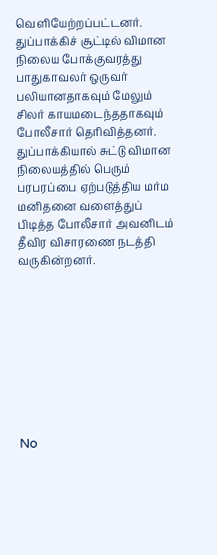வெளியேற்றப்பட்டனர். துப்பாக்கிச் சூட்டில் விமான நிலைய போக்குவரத்து பாதுகாவலர் ஒருவர் பலியானதாகவும் மேலும் சிலர் காயமடைந்ததாகவும் போலீசார் தெரிவித்தனர்.
துப்பாக்கியால் சுட்டு விமான நிலையத்தில் பெரும் பரபரப்பை ஏற்படுத்திய மர்ம மனிதனை வளைத்துப் பிடித்த போலீசார் அவனிடம் தீவிர விசாரணை நடத்தி வருகின்றனர்.









No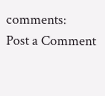comments:
Post a Comment